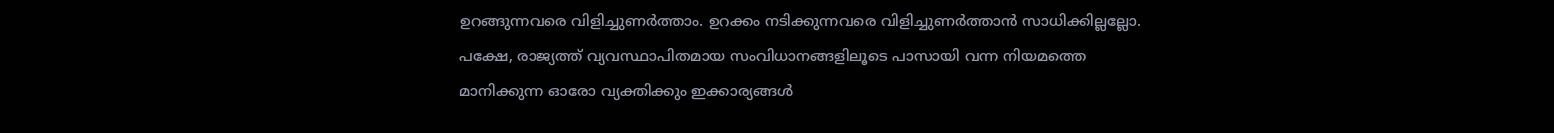ഉറങ്ങുന്നവരെ വിളിച്ചുണർത്താം. ഉറക്കം നടിക്കുന്നവരെ വിളിച്ചുണർത്താൻ സാധിക്കില്ലല്ലോ. പക്ഷേ, രാജ്യത്ത് വ്യവസ്ഥാപിതമായ സംവിധാനങ്ങളിലൂടെ പാസായി വന്ന നിയമത്തെ മാനിക്കുന്ന ഓരോ വ്യക്തിക്കും ഇക്കാര്യങ്ങൾ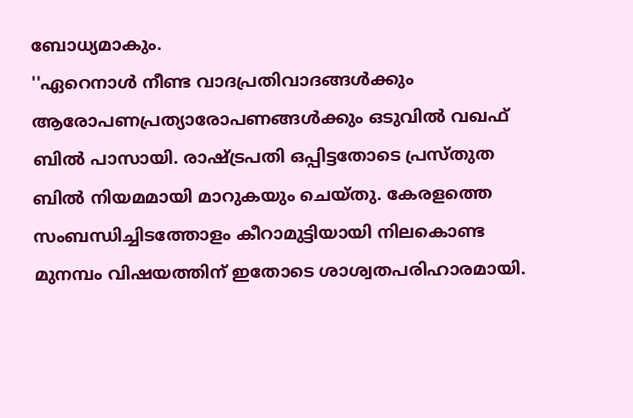ബോധ്യമാകും.
''ഏറെനാൾ നീണ്ട വാദപ്രതിവാദങ്ങൾക്കും ആരോപണപ്രത്യാരോപണങ്ങൾക്കും ഒടുവിൽ വഖഫ് ബിൽ പാസായി. രാഷ്ട്രപതി ഒപ്പിട്ടതോടെ പ്രസ്തുത ബിൽ നിയമമായി മാറുകയും ചെയ്തു. കേരളത്തെ സംബന്ധിച്ചിടത്തോളം കീറാമുട്ടിയായി നിലകൊണ്ട മുനമ്പം വിഷയത്തിന് ഇതോടെ ശാശ്വതപരിഹാരമായി.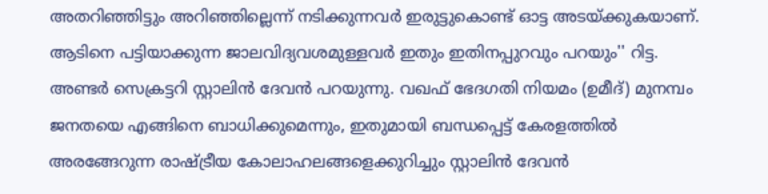അതറിഞ്ഞിട്ടും അറിഞ്ഞില്ലെന്ന് നടിക്കുന്നവർ ഇരുട്ടുകൊണ്ട് ഓട്ട അടയ്ക്കുകയാണ്. ആടിനെ പട്ടിയാക്കുന്ന ജാലവിദ്യവശമുള്ളവർ ഇതും ഇതിനപ്പുറവും പറയും'' റിട്ട. അണ്ടർ സെക്രട്ടറി സ്റ്റാലിൻ ദേവൻ പറയുന്നു. വഖഫ് ഭേദഗതി നിയമം (ഉമീദ്) മുനമ്പം ജനതയെ എങ്ങിനെ ബാധിക്കുമെന്നും, ഇതുമായി ബന്ധപ്പെട്ട് കേരളത്തിൽ അരങ്ങേറുന്ന രാഷ്ട്രീയ കോലാഹലങ്ങളെക്കുറിച്ചും സ്റ്റാലിൻ ദേവൻ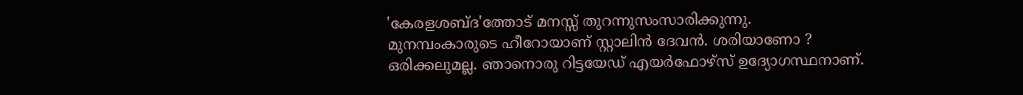'കേരളശബ്ദ'ത്തോട് മനസ്സ് തുറന്നുസംസാരിക്കുന്നു.
മുനമ്പംകാരുടെ ഹീറോയാണ് സ്റ്റാലിൻ ദേവൻ. ശരിയാണോ ?
ഒരിക്കലുമല്ല. ഞാനൊരു റിട്ടയേഡ് എയർഫോഴ്സ് ഉദ്യോഗസ്ഥനാണ്.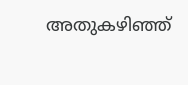അതുകഴിഞ്ഞ്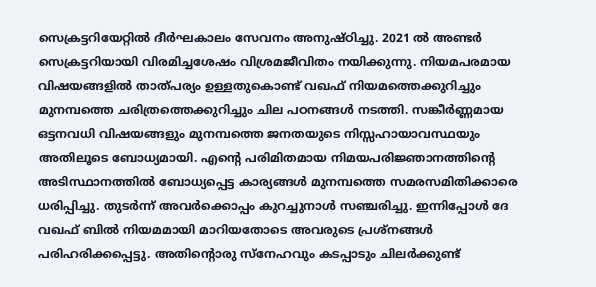സെക്രട്ടറിയേറ്റിൽ ദീർഘകാലം സേവനം അനുഷ്ഠിച്ചു. 2021 ൽ അണ്ടർ സെക്രട്ടറിയായി വിരമിച്ചശേഷം വിശ്രമജീവിതം നയിക്കുന്നു. നിയമപരമായ വിഷയങ്ങളിൽ താത്പര്യം ഉള്ളതുകൊണ്ട് വഖഫ് നിയമത്തെക്കുറിച്ചും മുനമ്പത്തെ ചരിത്രത്തെക്കുറിച്ചും ചില പഠനങ്ങൾ നടത്തി. സങ്കീർണ്ണമായ ഒട്ടനവധി വിഷയങ്ങളും മുനമ്പത്തെ ജനതയുടെ നിസ്സഹായാവസ്ഥയും അതിലൂടെ ബോധ്യമായി. എന്റെ പരിമിതമായ നിമയപരിജ്ഞാനത്തിന്റെ അടിസ്ഥാനത്തിൽ ബോധ്യപ്പെട്ട കാര്യങ്ങൾ മുനമ്പത്തെ സമരസമിതിക്കാരെ ധരിപ്പിച്ചു. തുടർന്ന് അവർക്കൊപ്പം കുറച്ചുനാൾ സഞ്ചരിച്ചു. ഇന്നിപ്പോൾ ദേ വഖഫ് ബിൽ നിയമമായി മാറിയതോടെ അവരുടെ പ്രശ്നങ്ങൾ പരിഹരിക്കപ്പെട്ടു. അതിന്റൊരു സ്നേഹവും കടപ്പാടും ചിലർക്കുണ്ട്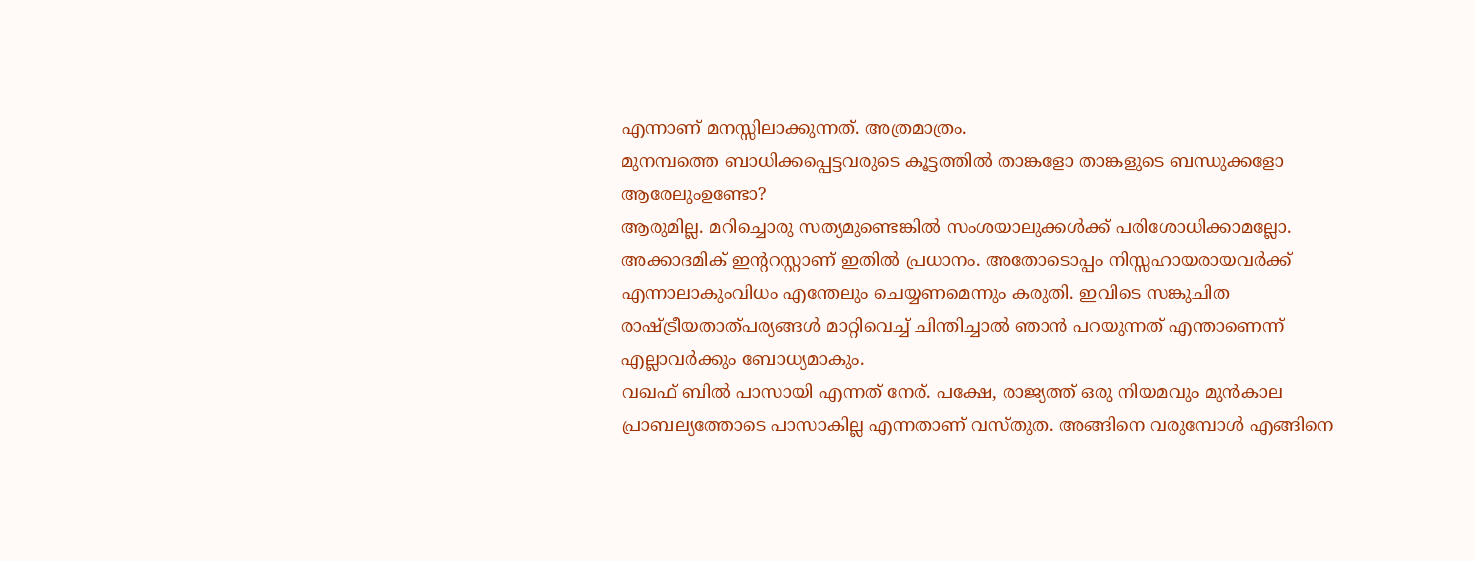എന്നാണ് മനസ്സിലാക്കുന്നത്. അത്രമാത്രം.
മുനമ്പത്തെ ബാധിക്കപ്പെട്ടവരുടെ കൂട്ടത്തിൽ താങ്കളോ താങ്കളുടെ ബന്ധുക്കളോ ആരേലുംഉണ്ടോ?
ആരുമില്ല. മറിച്ചൊരു സത്യമുണ്ടെങ്കിൽ സംശയാലുക്കൾക്ക് പരിശോധിക്കാമല്ലോ. അക്കാദമിക് ഇന്ററസ്റ്റാണ് ഇതിൽ പ്രധാനം. അതോടൊപ്പം നിസ്സഹായരായവർക്ക് എന്നാലാകുംവിധം എന്തേലും ചെയ്യണമെന്നും കരുതി. ഇവിടെ സങ്കുചിത രാഷ്ട്രീയതാത്പര്യങ്ങൾ മാറ്റിവെച്ച് ചിന്തിച്ചാൽ ഞാൻ പറയുന്നത് എന്താണെന്ന് എല്ലാവർക്കും ബോധ്യമാകും.
വഖഫ് ബിൽ പാസായി എന്നത് നേര്. പക്ഷേ, രാജ്യത്ത് ഒരു നിയമവും മുൻകാല പ്രാബല്യത്തോടെ പാസാകില്ല എന്നതാണ് വസ്തുത. അങ്ങിനെ വരുമ്പോൾ എങ്ങിനെ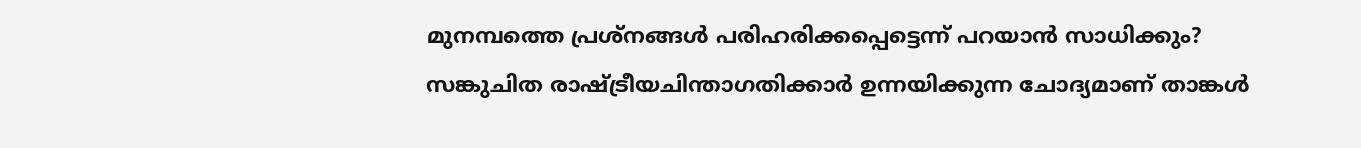മുനമ്പത്തെ പ്രശ്നങ്ങൾ പരിഹരിക്കപ്പെട്ടെന്ന് പറയാൻ സാധിക്കും?
സങ്കുചിത രാഷ്ട്രീയചിന്താഗതിക്കാർ ഉന്നയിക്കുന്ന ചോദ്യമാണ് താങ്കൾ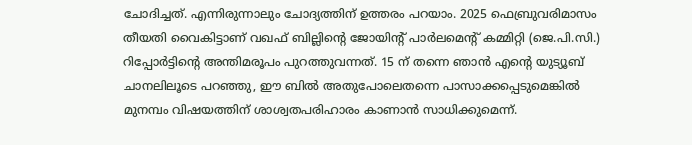ചോദിച്ചത്. എന്നിരുന്നാലും ചോദ്യത്തിന് ഉത്തരം പറയാം. 2025 ഫെബ്രുവരിമാസം തീയതി വൈകിട്ടാണ് വഖഫ് ബില്ലിന്റെ ജോയിന്റ് പാർലമെന്റ് കമ്മിറ്റി (ജെ.പി.സി.) റിപ്പോർട്ടിന്റെ അന്തിമരൂപം പുറത്തുവന്നത്. 15 ന് തന്നെ ഞാൻ എന്റെ യുട്യൂബ് ചാനലിലൂടെ പറഞ്ഞു, ഈ ബിൽ അതുപോലെതന്നെ പാസാക്കപ്പെടുമെങ്കിൽ മുനമ്പം വിഷയത്തിന് ശാശ്വതപരിഹാരം കാണാൻ സാധിക്കുമെന്ന്.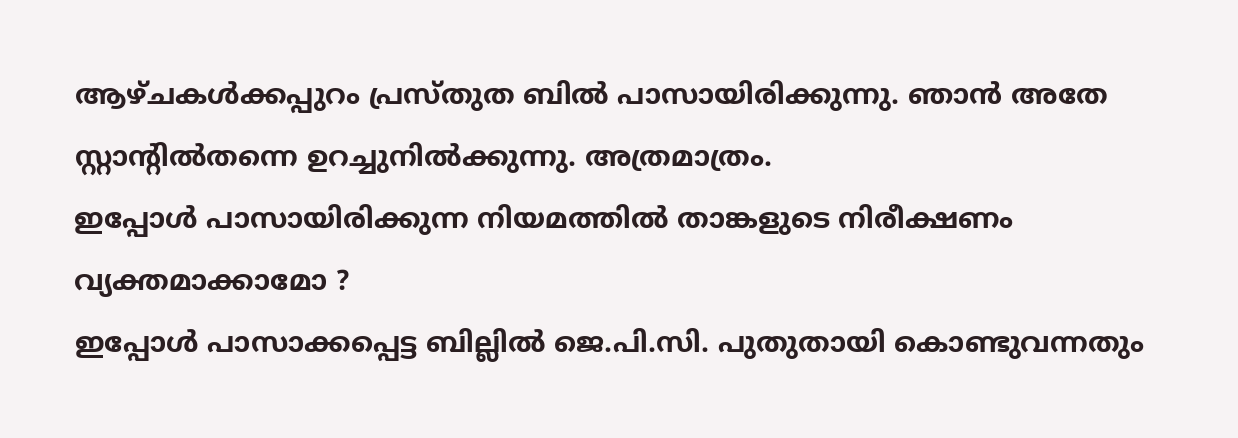ആഴ്ചകൾക്കപ്പുറം പ്രസ്തുത ബിൽ പാസായിരിക്കുന്നു. ഞാൻ അതേ സ്റ്റാന്റിൽതന്നെ ഉറച്ചുനിൽക്കുന്നു. അത്രമാത്രം.
ഇപ്പോൾ പാസായിരിക്കുന്ന നിയമത്തിൽ താങ്കളുടെ നിരീക്ഷണം വ്യക്തമാക്കാമോ ?
ഇപ്പോൾ പാസാക്കപ്പെട്ട ബില്ലിൽ ജെ.പി.സി. പുതുതായി കൊണ്ടുവന്നതും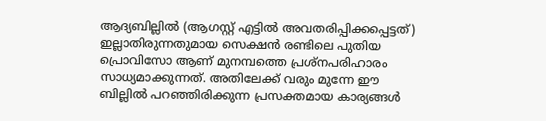ആദ്യബില്ലിൽ (ആഗസ്റ്റ് എട്ടിൽ അവതരിപ്പിക്കപ്പെട്ടത്) ഇല്ലാതിരുന്നതുമായ സെക്ഷൻ രണ്ടിലെ പുതിയ പ്രൊവിസോ ആണ് മുനമ്പത്തെ പ്രശ്നപരിഹാരം സാധ്യമാക്കുന്നത്. അതിലേക്ക് വരും മുന്നേ ഈ ബില്ലിൽ പറഞ്ഞിരിക്കുന്ന പ്രസക്തമായ കാര്യങ്ങൾ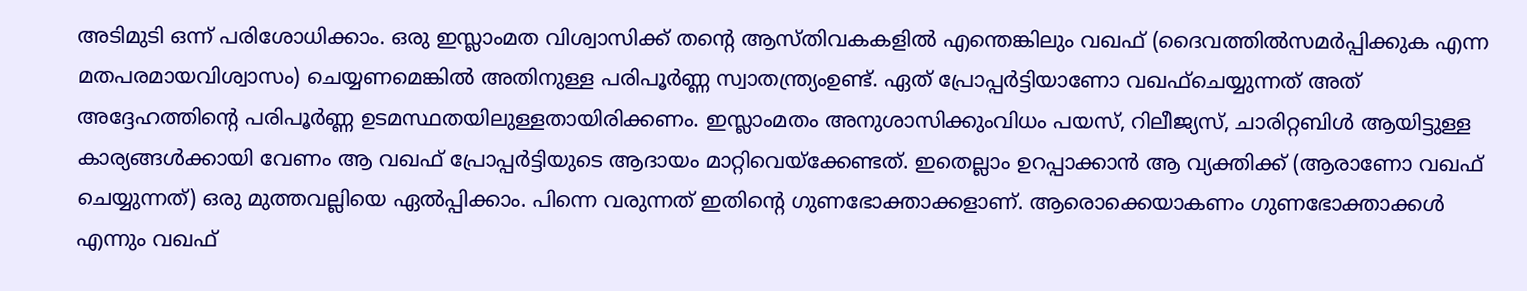അടിമുടി ഒന്ന് പരിശോധിക്കാം. ഒരു ഇസ്ലാംമത വിശ്വാസിക്ക് തന്റെ ആസ്തിവകകളിൽ എന്തെങ്കിലും വഖഫ് (ദൈവത്തിൽസമർപ്പിക്കുക എന്ന മതപരമായവിശ്വാസം) ചെയ്യണമെങ്കിൽ അതിനുള്ള പരിപൂർണ്ണ സ്വാതന്ത്ര്യംഉണ്ട്. ഏത് പ്രോപ്പർട്ടിയാണോ വഖഫ്ചെയ്യുന്നത് അത് അദ്ദേഹത്തിന്റെ പരിപൂർണ്ണ ഉടമസ്ഥതയിലുള്ളതായിരിക്കണം. ഇസ്ലാംമതം അനുശാസിക്കുംവിധം പയസ്, റിലീജ്യസ്, ചാരിറ്റബിൾ ആയിട്ടുള്ള കാര്യങ്ങൾക്കായി വേണം ആ വഖഫ് പ്രോപ്പർട്ടിയുടെ ആദായം മാറ്റിവെയ്ക്കേണ്ടത്. ഇതെല്ലാം ഉറപ്പാക്കാൻ ആ വ്യക്തിക്ക് (ആരാണോ വഖഫ് ചെയ്യുന്നത്) ഒരു മുത്തവല്ലിയെ ഏൽപ്പിക്കാം. പിന്നെ വരുന്നത് ഇതിന്റെ ഗുണഭോക്താക്കളാണ്. ആരൊക്കെയാകണം ഗുണഭോക്താക്കൾ എന്നും വഖഫ്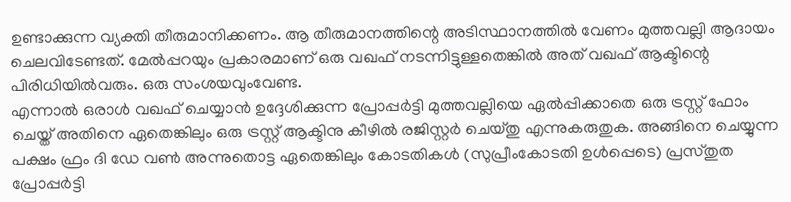ഉണ്ടാക്കുന്ന വ്യക്തി തീരുമാനിക്കണം. ആ തീരുമാനത്തിന്റെ അടിസ്ഥാനത്തിൽ വേണം മുത്തവല്ലി ആദായം ചെലവിടേണ്ടത്. മേൽപ്പറയും പ്രകാരമാണ് ഒരു വഖഫ് നടന്നിട്ടുള്ളതെങ്കിൽ അത് വഖഫ് ആക്ടിന്റെ പിരിധിയിൽവരും. ഒരു സംശയവുംവേണ്ട.
എന്നാൽ ഒരാൾ വഖഫ് ചെയ്യാൻ ഉദ്ദേശിക്കുന്ന പ്രോപ്പർട്ടി മുത്തവല്ലിയെ ഏൽപ്പിക്കാതെ ഒരു ട്രസ്റ്റ് ഫോം ചെയ്ത് അതിനെ ഏതെങ്കിലും ഒരു ട്രസ്റ്റ് ആക്ടിനു കീഴിൽ രജിസ്റ്റർ ചെയ്തു എന്നുകരുതുക. അങ്ങിനെ ചെയ്യുന്ന പക്ഷം ഫ്രം ദി ഡേ വൺ അന്നുതൊട്ട ഏതെങ്കിലും കോടതികൾ (സുപ്രീംകോടതി ഉൾപ്പെടെ) പ്രസ്തുത പ്രോപ്പർട്ടി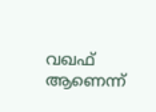വഖഫ് ആണെന്ന്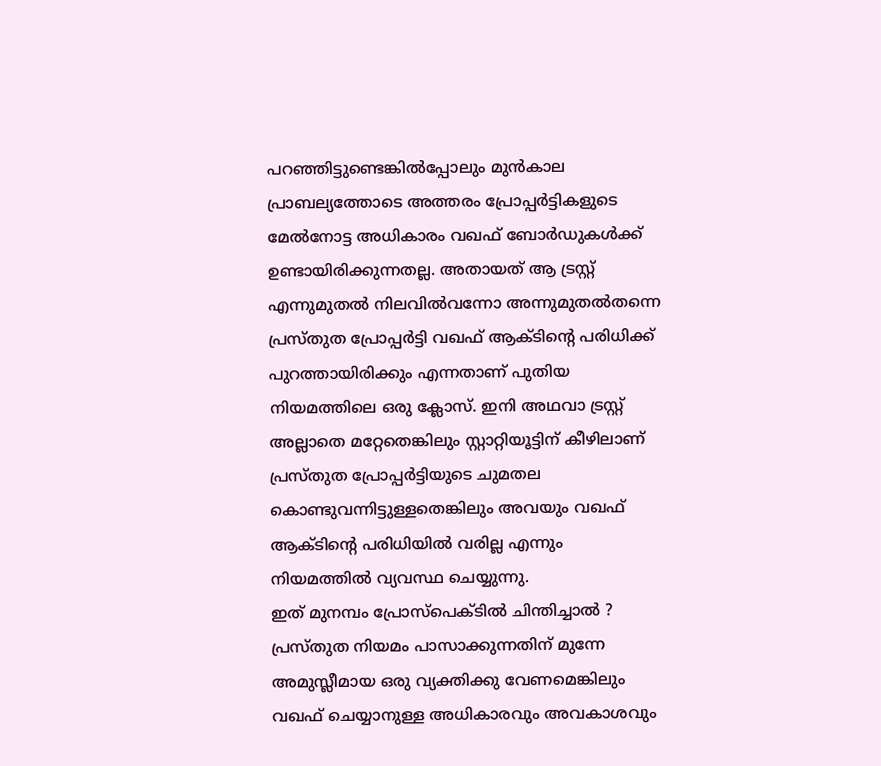പറഞ്ഞിട്ടുണ്ടെങ്കിൽപ്പോലും മുൻകാല പ്രാബല്യത്തോടെ അത്തരം പ്രോപ്പർട്ടികളുടെ മേൽനോട്ട അധികാരം വഖഫ് ബോർഡുകൾക്ക് ഉണ്ടായിരിക്കുന്നതല്ല. അതായത് ആ ട്രസ്റ്റ് എന്നുമുതൽ നിലവിൽവന്നോ അന്നുമുതൽതന്നെ പ്രസ്തുത പ്രോപ്പർട്ടി വഖഫ് ആക്ടിന്റെ പരിധിക്ക് പുറത്തായിരിക്കും എന്നതാണ് പുതിയ നിയമത്തിലെ ഒരു ക്ലോസ്. ഇനി അഥവാ ട്രസ്റ്റ് അല്ലാതെ മറ്റേതെങ്കിലും സ്റ്റാറ്റിയൂട്ടിന് കീഴിലാണ് പ്രസ്തുത പ്രോപ്പർട്ടിയുടെ ചുമതല കൊണ്ടുവന്നിട്ടുള്ളതെങ്കിലും അവയും വഖഫ് ആക്ടിന്റെ പരിധിയിൽ വരില്ല എന്നും നിയമത്തിൽ വ്യവസ്ഥ ചെയ്യുന്നു.
ഇത് മുനമ്പം പ്രോസ്പെക്ടിൽ ചിന്തിച്ചാൽ ?
പ്രസ്തുത നിയമം പാസാക്കുന്നതിന് മുന്നേ അമുസ്ലീമായ ഒരു വ്യക്തിക്കു വേണമെങ്കിലും വഖഫ് ചെയ്യാനുള്ള അധികാരവും അവകാശവും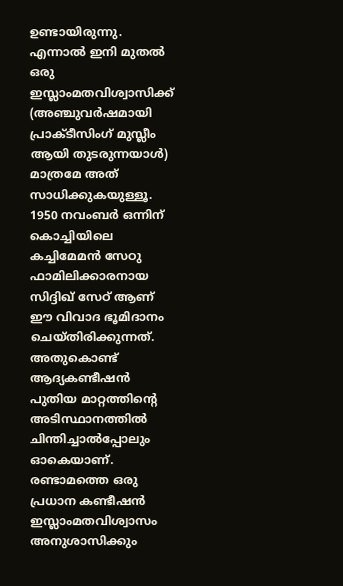ഉണ്ടായിരുന്നു. എന്നാൽ ഇനി മുതൽ ഒരു ഇസ്ലാംമതവിശ്വാസിക്ക് (അഞ്ചുവർഷമായി പ്രാക്ടീസിംഗ് മുസ്ലീം ആയി തുടരുന്നയാൾ) മാത്രമേ അത് സാധിക്കുകയുള്ളൂ. 1950 നവംബർ ഒന്നിന് കൊച്ചിയിലെ കച്ചിമേമൻ സേഠു ഫാമിലിക്കാരനായ സിദ്ദിഖ് സേഠ് ആണ് ഈ വിവാദ ഭൂമിദാനം ചെയ്തിരിക്കുന്നത്. അതുകൊണ്ട് ആദ്യകണ്ടീഷൻ പുതിയ മാറ്റത്തിന്റെ അടിസ്ഥാനത്തിൽ ചിന്തിച്ചാൽപ്പോലും ഓകെയാണ്. രണ്ടാമത്തെ ഒരു പ്രധാന കണ്ടീഷൻ ഇസ്ലാംമതവിശ്വാസം അനുശാസിക്കും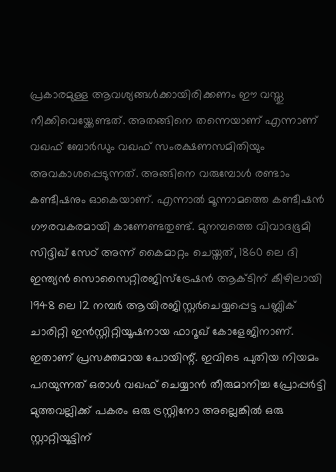പ്രകാരമുള്ള ആവശ്യങ്ങൾക്കായിരിക്കണം ഈ വസ്തു നീക്കിവെയ്ക്കേണ്ടത്. അതങ്ങിനെ തന്നെയാണ് എന്നാണ് വഖഫ് ബോർഡും വഖഫ് സംരക്ഷണസമിതിയും അവകാശപ്പെടുന്നത്. അങ്ങിനെ വരുമ്പോൾ രണ്ടാം കണ്ടീഷനും ഓകെയാണ്. എന്നാൽ മൂന്നാമത്തെ കണ്ടീഷൻ ഗൗരവകരമായി കാണേണ്ടതുണ്ട്. മുനമ്പത്തെ വിവാദഭൂമി സിദ്ദിഖ് സേഠ് അന്ന് കൈമാറ്റം ചെയ്തത്, 1860 ലെ ദി ഇന്ത്യൻ സൊസൈറ്റിരജിസ്ട്രേഷൻ ആക്ടിന് കീഴിലായി 1948 ലെ 12 നമ്പർ ആയിരജിസ്റ്റർചെയ്യപ്പെട്ട പബ്ലിക് ചാരിറ്റി ഇൻസ്റ്റിറ്റിയൂഷനായ ഫാറൂഖ് കോളേജിനാണ്. ഇതാണ് പ്രസക്തമായ പോയിന്റ്. ഇവിടെ പുതിയ നിയമം പറയുന്നത് ഒരാൾ വഖഫ് ചെയ്യാൻ തീരുമാനിച്ച പ്രോപ്പർട്ടി മുത്തവല്ലിക്ക് പകരം ഒരു ട്രസ്റ്റിനോ അല്ലെങ്കിൽ ഒരു സ്റ്റാറ്റിയൂട്ടിന്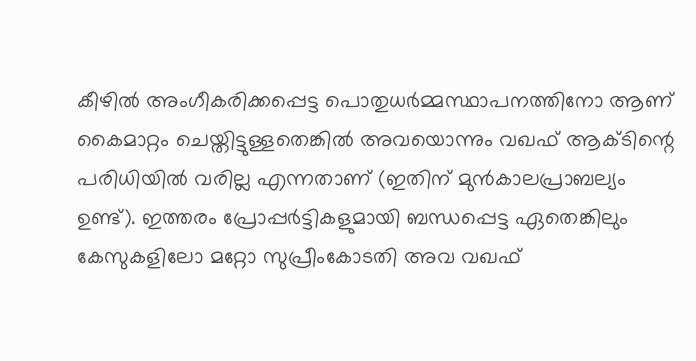കീഴിൽ അംഗീകരിക്കപ്പെട്ട പൊതുധർമ്മസ്ഥാപനത്തിനോ ആണ് കൈമാറ്റം ചെയ്തിട്ടുള്ളതെങ്കിൽ അവയൊന്നും വഖഫ് ആക്ടിന്റെ പരിധിയിൽ വരില്ല എന്നതാണ് (ഇതിന് മുൻകാലപ്രാബല്യം ഉണ്ട്). ഇത്തരം പ്രോപ്പർട്ടികളുമായി ബന്ധപ്പെട്ട ഏതെങ്കിലും കേസുകളിലോ മറ്റോ സുപ്രീംകോടതി അവ വഖഫ്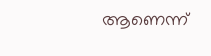ആണെന്ന്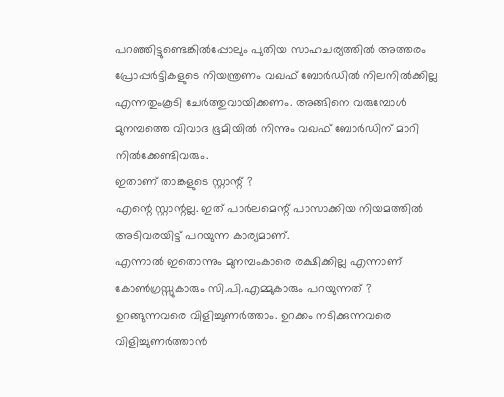പറഞ്ഞിട്ടുണ്ടെങ്കിൽപ്പോലും പുതിയ സാഹചര്യത്തിൽ അത്തരം പ്രോപ്പർട്ടികളുടെ നിയന്ത്രണം വഖഫ് ബോർഡിൽ നിലനിൽക്കില്ല എന്നതുംകൂടി ചേർത്തുവായിക്കണം. അങ്ങിനെ വരുമ്പോൾ മുനമ്പത്തെ വിവാദ ഭൂമിയിൽ നിന്നും വഖഫ് ബോർഡിന് മാറി നിൽക്കേണ്ടിവരും.
ഇതാണ് താങ്കളുടെ സ്റ്റാന്റ് ?
എന്റെ സ്റ്റാന്റല്ല. ഇത് പാർലമെന്റ് പാസാക്കിയ നിയമത്തിൽ അടിവരയിട്ട് പറയുന്ന കാര്യമാണ്.
എന്നാൽ ഇതൊന്നും മുനമ്പംകാരെ രക്ഷിക്കില്ല എന്നാണ് കോൺഗ്രസ്സുകാരും സി.പി.എമ്മുകാരും പറയുന്നത് ?
ഉറങ്ങുന്നവരെ വിളിച്ചുണർത്താം. ഉറക്കം നടിക്കുന്നവരെ വിളിച്ചുണർത്താൻ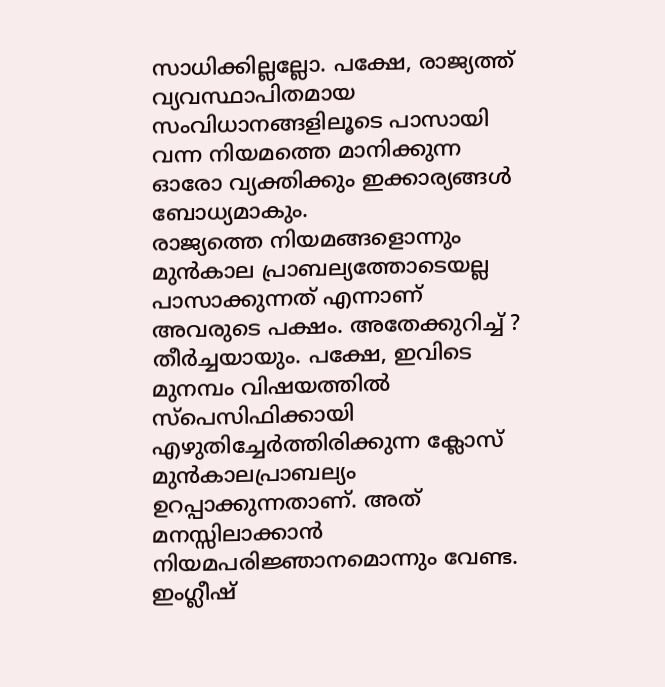സാധിക്കില്ലല്ലോ. പക്ഷേ, രാജ്യത്ത് വ്യവസ്ഥാപിതമായ സംവിധാനങ്ങളിലൂടെ പാസായി വന്ന നിയമത്തെ മാനിക്കുന്ന ഓരോ വ്യക്തിക്കും ഇക്കാര്യങ്ങൾ ബോധ്യമാകും.
രാജ്യത്തെ നിയമങ്ങളൊന്നും മുൻകാല പ്രാബല്യത്തോടെയല്ല പാസാക്കുന്നത് എന്നാണ് അവരുടെ പക്ഷം. അതേക്കുറിച്ച് ?
തീർച്ചയായും. പക്ഷേ, ഇവിടെ മുനമ്പം വിഷയത്തിൽ സ്പെസിഫിക്കായി എഴുതിച്ചേർത്തിരിക്കുന്ന ക്ലോസ് മുൻകാലപ്രാബല്യം ഉറപ്പാക്കുന്നതാണ്. അത് മനസ്സിലാക്കാൻ നിയമപരിജ്ഞാനമൊന്നും വേണ്ട. ഇംഗ്ലീഷ്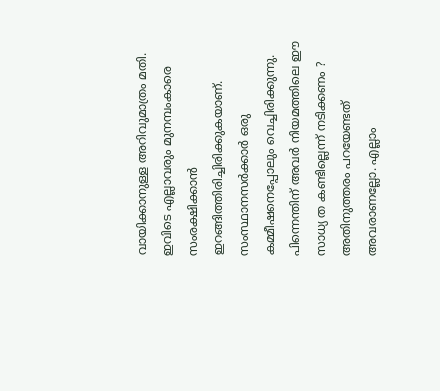വായിക്കാനുള്ള അറിവുമാത്രം മതി.
ഇവിടെ എല്ലാവരും മുനമ്പംകാരെ സംരക്ഷിക്കാൻ ഇറങ്ങിത്തിരിച്ചിരിക്കുകയാണ്. സംസ്ഥാനസർക്കാർ ഒരു കമ്മീഷനെപ്പോലും വെച്ചിരിക്കുന്നു. പിന്നെന്തിന് അവർ നിയമത്തിലെ ഈ സാധ്യ ത കണ്ടില്ലെന്ന് നടിക്കണം ?
അതിനുത്തരം പറയേണ്ടത് അവരാണല്ലോ. എല്ലാം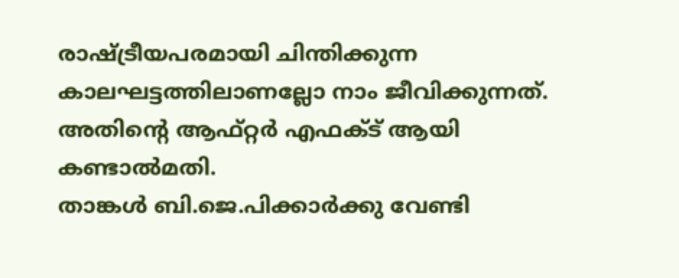രാഷ്ട്രീയപരമായി ചിന്തിക്കുന്ന കാലഘട്ടത്തിലാണല്ലോ നാം ജീവിക്കുന്നത്. അതിന്റെ ആഫ്റ്റർ എഫക്ട് ആയി കണ്ടാൽമതി.
താങ്കൾ ബി.ജെ.പിക്കാർക്കു വേണ്ടി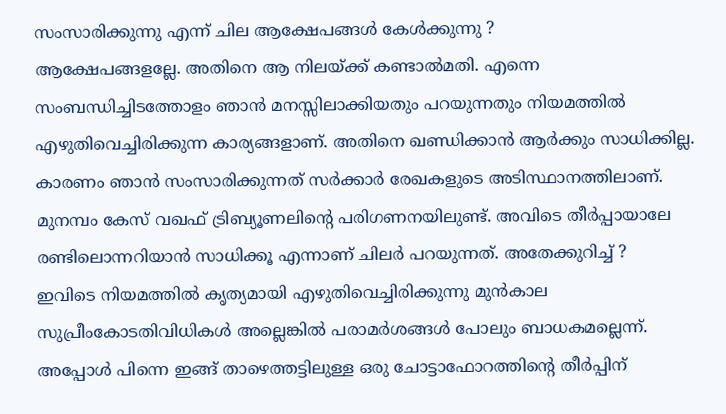സംസാരിക്കുന്നു എന്ന് ചില ആക്ഷേപങ്ങൾ കേൾക്കുന്നു ?
ആക്ഷേപങ്ങളല്ലേ. അതിനെ ആ നിലയ്ക്ക് കണ്ടാൽമതി. എന്നെ സംബന്ധിച്ചിടത്തോളം ഞാൻ മനസ്സിലാക്കിയതും പറയുന്നതും നിയമത്തിൽ എഴുതിവെച്ചിരിക്കുന്ന കാര്യങ്ങളാണ്. അതിനെ ഖണ്ഡിക്കാൻ ആർക്കും സാധിക്കില്ല. കാരണം ഞാൻ സംസാരിക്കുന്നത് സർക്കാർ രേഖകളുടെ അടിസ്ഥാനത്തിലാണ്.
മുനമ്പം കേസ് വഖഫ് ട്രിബ്യൂണലിന്റെ പരിഗണനയിലുണ്ട്. അവിടെ തീർപ്പായാലേ രണ്ടിലൊന്നറിയാൻ സാധിക്കൂ എന്നാണ് ചിലർ പറയുന്നത്. അതേക്കുറിച്ച് ?
ഇവിടെ നിയമത്തിൽ കൃത്യമായി എഴുതിവെച്ചിരിക്കുന്നു മുൻകാല സുപ്രീംകോടതിവിധികൾ അല്ലെങ്കിൽ പരാമർശങ്ങൾ പോലും ബാധകമല്ലെന്ന്. അപ്പോൾ പിന്നെ ഇങ്ങ് താഴെത്തട്ടിലുള്ള ഒരു ചോട്ടാഫോറത്തിന്റെ തീർപ്പിന്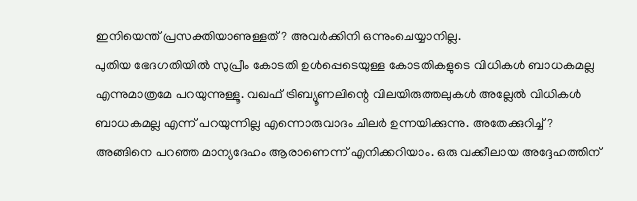ഇനിയെന്ത് പ്രസക്തിയാണുള്ളത്? അവർക്കിനി ഒന്നുംചെയ്യാനില്ല.
പുതിയ ഭേദഗതിയിൽ സുപ്രീം കോടതി ഉൾപ്പെടെയുള്ള കോടതികളുടെ വിധികൾ ബാധകമല്ല എന്നുമാത്രമേ പറയുന്നുള്ളൂ. വഖഫ് ട്രിബ്യൂണലിന്റെ വിലയിരുത്തലുകൾ അല്ലേൽ വിധികൾ ബാധകമല്ല എന്ന് പറയുന്നില്ല എന്നൊരുവാദം ചിലർ ഉന്നയിക്കുന്നു. അതേക്കുറിച്ച് ?
അങ്ങിനെ പറഞ്ഞ മാന്യദേഹം ആരാണെന്ന് എനിക്കറിയാം. ഒരു വക്കീലായ അദ്ദേഹത്തിന്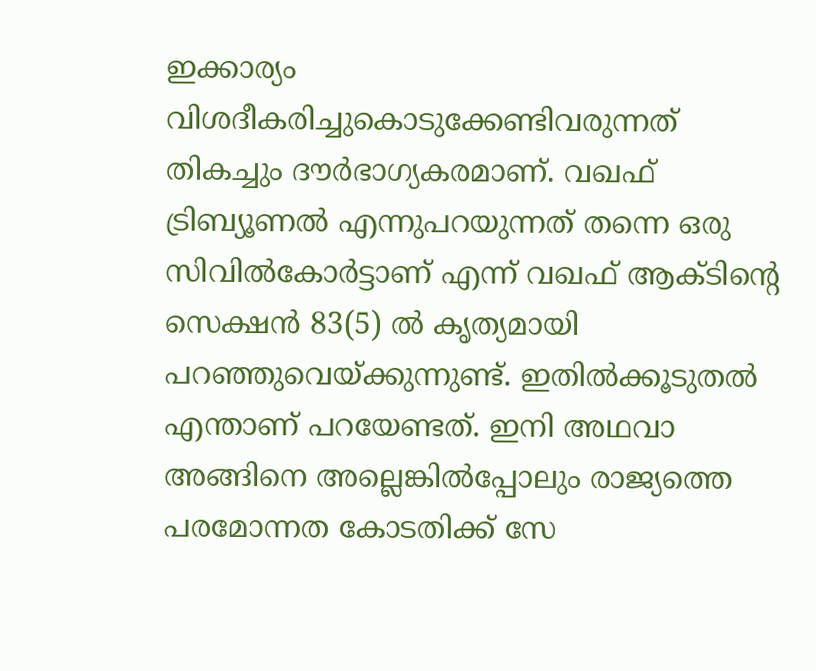ഇക്കാര്യം വിശദീകരിച്ചുകൊടുക്കേണ്ടിവരുന്നത് തികച്ചും ദൗർഭാഗ്യകരമാണ്. വഖഫ് ട്രിബ്യൂണൽ എന്നുപറയുന്നത് തന്നെ ഒരു സിവിൽകോർട്ടാണ് എന്ന് വഖഫ് ആക്ടിന്റെ സെക്ഷൻ 83(5) ൽ കൃത്യമായി പറഞ്ഞുവെയ്ക്കുന്നുണ്ട്. ഇതിൽക്കൂടുതൽ എന്താണ് പറയേണ്ടത്. ഇനി അഥവാ അങ്ങിനെ അല്ലെങ്കിൽപ്പോലും രാജ്യത്തെ പരമോന്നത കോടതിക്ക് സേ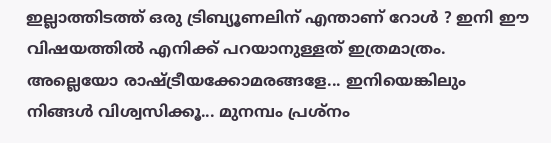ഇല്ലാത്തിടത്ത് ഒരു ട്രിബ്യൂണലിന് എന്താണ് റോൾ ? ഇനി ഈ വിഷയത്തിൽ എനിക്ക് പറയാനുള്ളത് ഇത്രമാത്രം. അല്ലെയോ രാഷ്ട്രീയക്കോമരങ്ങളേ... ഇനിയെങ്കിലും നിങ്ങൾ വിശ്വസിക്കൂ... മുനമ്പം പ്രശ്നം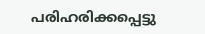പരിഹരിക്കപ്പെട്ടു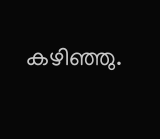കഴിഞ്ഞു.